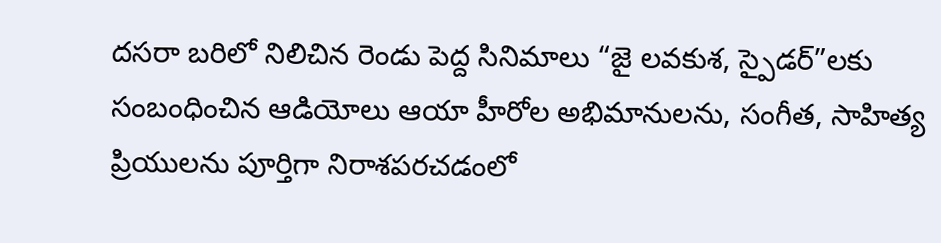దసరా బరిలో నిలిచిన రెండు పెద్ద సినిమాలు “జై లవకుశ, స్పైడర్”లకు సంబంధించిన ఆడియోలు ఆయా హీరోల అభిమానులను, సంగీత, సాహిత్య ప్రియులను పూర్తిగా నిరాశపరచడంలో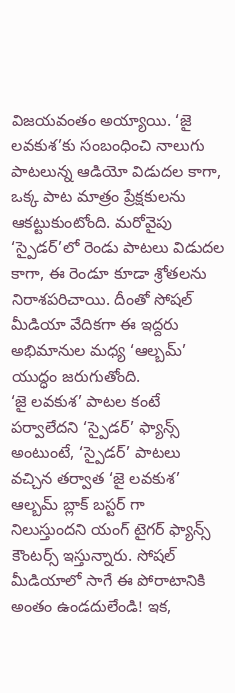విజయవంతం అయ్యాయి. ‘జై లవకుశ’కు సంబంధించి నాలుగు పాటలున్న ఆడియో విడుదల కాగా, ఒక్క పాట మాత్రం ప్రేక్షకులను ఆకట్టుకుంటోంది. మరోవైపు ‘స్పైడర్’లో రెండు పాటలు విడుదల కాగా, ఈ రెండూ కూడా శ్రోతలను నిరాశపరిచాయి. దీంతో సోషల్ మీడియా వేదికగా ఈ ఇద్దరు అభిమానుల మధ్య ‘ఆల్బమ్’ యుద్ధం జరుగుతోంది.
‘జై లవకుశ’ పాటల కంటే పర్వాలేదని ‘స్పైడర్’ ఫ్యాన్స్ అంటుంటే, ‘స్పైడర్’ పాటలు వచ్చిన తర్వాత ‘జై లవకుశ’ ఆల్బమ్ బ్లాక్ బస్టర్ గా నిలుస్తుందని యంగ్ టైగర్ ఫ్యాన్స్ కౌంటర్స్ ఇస్తున్నారు. సోషల్ మీడియాలో సాగే ఈ పోరాటానికి అంతం ఉండదులేండి! ఇక,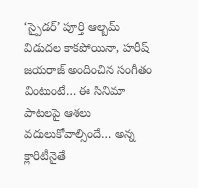‘స్పైడర్’ పూర్తి ఆల్బమ్ విడుదల కాకపోయినా, హరీష్ జయరాజ్ అందించిన సంగీతం వింటుంటే… ఈ సినిమా పాటలపై ఆశలు వదులుకోవాల్సిందే… అన్న క్లారిటీనైతే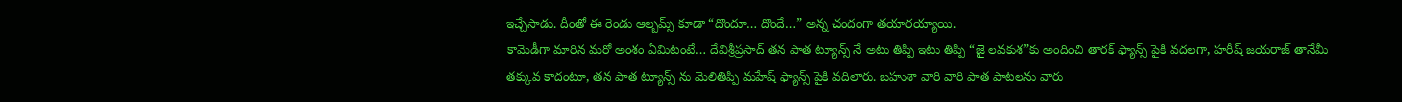ఇచ్చేసాడు. దీంతో ఈ రెండు ఆల్బమ్స్ కూడా “దొందూ… దొందే…” అన్న చందంగా తయారయ్యాయి.
కామెడీగా మారిన మరో అంశం ఏమిటంటే… దేవిశ్రీప్రసాద్ తన పాత ట్యూన్స్ నే అటు తిప్పి ఇటు తిప్పి “జై లవకుశ”కు అందించి తారక్ ఫ్యాన్స్ పైకి వదలగా, హరీష్ జయరాజ్ తానేమీ తక్కువ కాదంటూ, తన పాత ట్యూన్స్ ను మెలితిప్పి మహేష్ ఫ్యాన్స్ పైకి వదిలారు. బహుశా వారి వారి పాత పాటలను వారు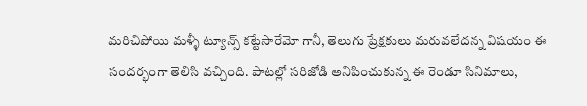మరిచిపోయి మళ్ళీ ట్యూన్స్ కట్టేసారేమో గానీ, తెలుగు ప్రేక్షకులు మరువలేదన్న విషయం ఈ సందర్భంగా తెలిసి వచ్చింది. పాటల్లో సరిజోడి అనిపించుకున్న ఈ రెండూ సినిమాలు,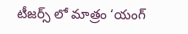టీజర్స్ లో మాత్రం ‘యంగ్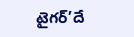టైగర్’దే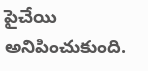పైచేయి అనిపించుకుంది.